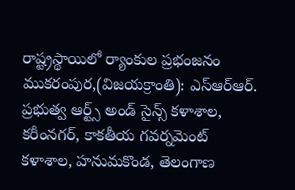రాష్ట్రస్థాయిలో ర్యాంకుల ప్రభంజనం
ముకరంపుర,(విజయక్రాంతి): ఎస్ఆర్ఆర్. ప్రభుత్వ ఆర్ట్స్ అండ్ సైన్స్ కళాశాల, కరీంనగర్, కాకతీయ గవర్నమెంట్ కళాశాల, హనుమకొండ, తెలంగాణ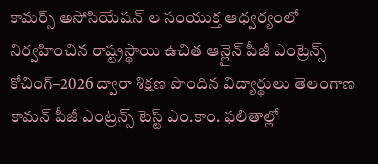కామర్స్ అసోసియేషన్ ల సంయుక్త ఆధ్వర్యంలో నిర్వహించిన రాష్ట్రస్థాయి ఉచిత ఆన్లైన్ పీజీ ఎంట్రెన్స్ కోచింగ్–2026 ద్వారా శిక్షణ పొందిన విద్యార్థులు తెలంగాణ కామన్ పీజీ ఎంట్రన్స్ టెస్ట్ ఎం.కాం. ఫలితాల్లో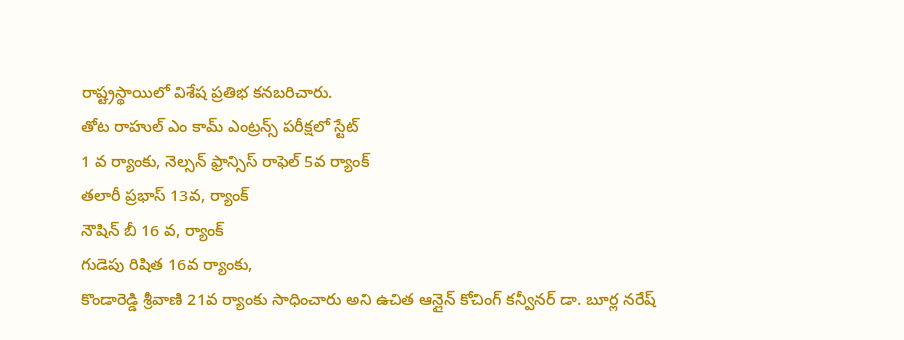రాష్ట్రస్థాయిలో విశేష ప్రతిభ కనబరిచారు.
తోట రాహుల్ ఎం కామ్ ఎంట్రన్స్ పరీక్షలో స్టేట్
1 వ ర్యాంకు, నెల్సన్ ఫ్రాన్సిస్ రాఫెల్ 5వ ర్యాంక్
తలారీ ప్రభాస్ 13వ, ర్యాంక్
నౌషిన్ బీ 16 వ, ర్యాంక్
గుడెపు రిషిత 16వ ర్యాంకు,
కొండారెడ్డి శ్రీవాణి 21వ ర్యాంకు సాధించారు అని ఉచిత ఆన్లైన్ కోచింగ్ కన్వీనర్ డా. బూర్ల నరేష్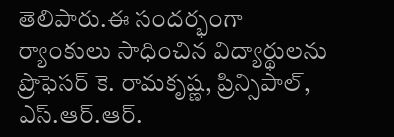తెలిపారు.ఈ సందర్భంగా ర్యాంకులు సాధించిన విద్యార్థులను ప్రొఫెసర్ కె. రామకృష్ణ, ప్రిన్సిపాల్, ఎస్.ఆర్.ఆర్.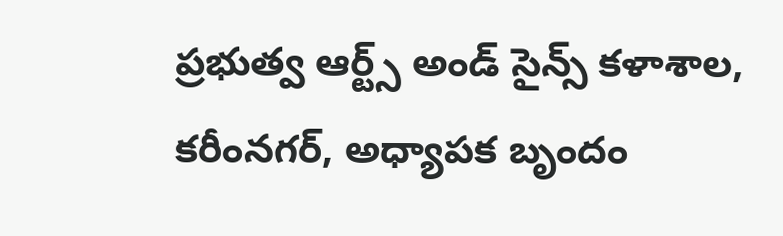ప్రభుత్వ ఆర్ట్స్ అండ్ సైన్స్ కళాశాల, కరీంనగర్, అధ్యాపక బృందం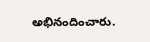అభినందించారు.